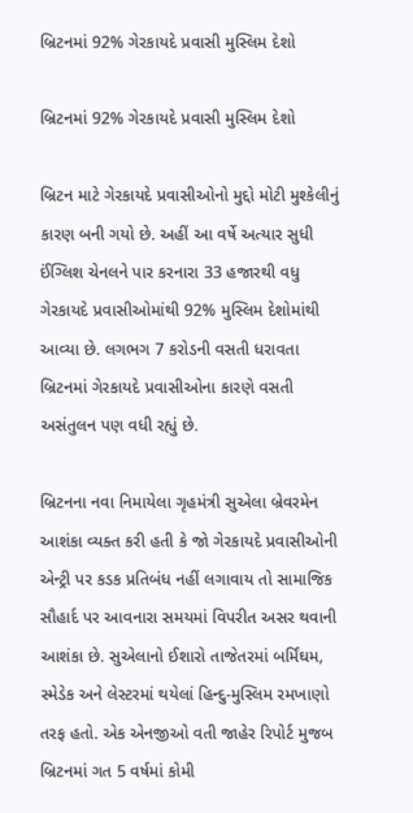બ્રિટનમાં 92% ગેરકાયદે પ્રવાસી મુસ્લિમ દેશો

બ્રિટનમાં 92% ગેરકાયદે પ્રવાસી મુસ્લિમ દેશો

બ્રિટન માટે ગેરકાયદે પ્રવાસીઓનો મુદ્દો મોટી મુશ્કેલીનું કારણ બની ગયો છે. અહીં આ વર્ષે અત્યાર સુધી ઈંગ્લિશ ચેનલને પાર કરનારા 33 હજારથી વધુ ગેરકાયદે પ્રવાસીઓમાંથી 92% મુસ્લિમ દેશોમાંથી આવ્યા છે. લગભગ 7 કરોડની વસતી ધરાવતા બ્રિટનમાં ગેરકાયદે પ્રવાસીઓના કારણે વસતી અસંતુલન પણ વધી રહ્યું છે.

બ્રિટનના નવા નિમાયેલા ગૃહમંત્રી સુએલા બ્રેવરમેન આશંકા વ્યક્ત કરી હતી કે જો ગેરકાયદે પ્રવાસીઓની એન્ટ્રી પર કડક પ્રતિબંધ નહીં લગાવાય તો સામાજિક સૌહાર્દ પર આવનારા સમયમાં વિપરીત અસર થવાની આશંકા છે. સુએલાનો ઈશારો તાજેતરમાં બર્મિંઘમ, સ્મેડેક અને લેસ્ટરમાં થયેલાં હિન્દુ-મુસ્લિમ રમખાણો તરફ હતો. એક એનજીઓ વતી જાહેર રિપોર્ટ મુજબ બ્રિટનમાં ગત 5 વર્ષમાં કોમી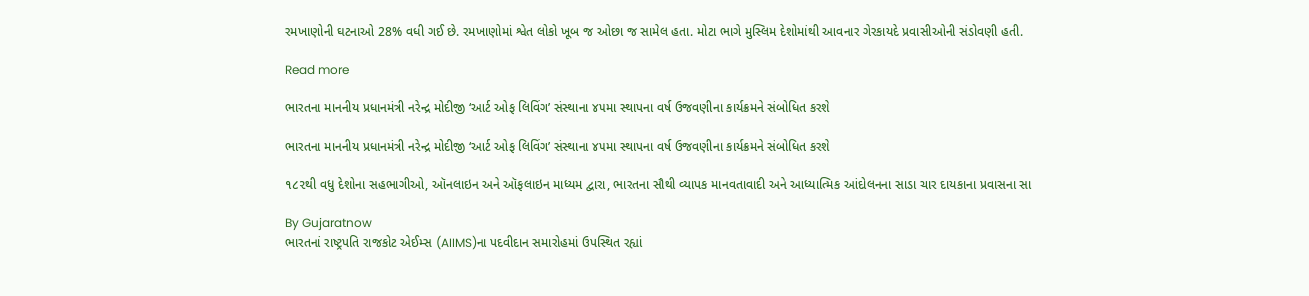રમખાણોની ઘટનાઓ 28% વધી ગઈ છે. રમખાણોમાં શ્વેત લોકો ખૂબ જ ઓછા જ સામેલ હતા. મોટા ભાગે મુસ્લિમ દેશોમાંથી આવનાર ગેરકાયદે પ્રવાસીઓની સંડોવણી હતી.

Read more

ભારતના માનનીય પ્રધાનમંત્રી નરેન્દ્ર મોદીજી ‘આર્ટ ઓફ લિવિંગ’ સંસ્થાના ૪૫મા સ્થાપના વર્ષ ઉજવણીના કાર્યક્રમને સંબોધિત કરશે

ભારતના માનનીય પ્રધાનમંત્રી નરેન્દ્ર મોદીજી ‘આર્ટ ઓફ લિવિંગ’ સંસ્થાના ૪૫મા સ્થાપના વર્ષ ઉજવણીના કાર્યક્રમને સંબોધિત કરશે

૧૮૨થી વધુ દેશોના સહભાગીઓ, ઑનલાઇન અને ઑફલાઇન માધ્યમ દ્વારા, ભારતના સૌથી વ્યાપક માનવતાવાદી અને આધ્યાત્મિક આંદોલનના સાડા ચાર દાયકાના પ્રવાસના સા

By Gujaratnow
ભારતનાં રાષ્ટ્રપતિ રાજકોટ એઈમ્સ (AIIMS)ના પદવીદાન સમારોહમાં ઉપસ્થિત રહ્યાં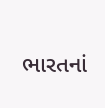ભારતનાં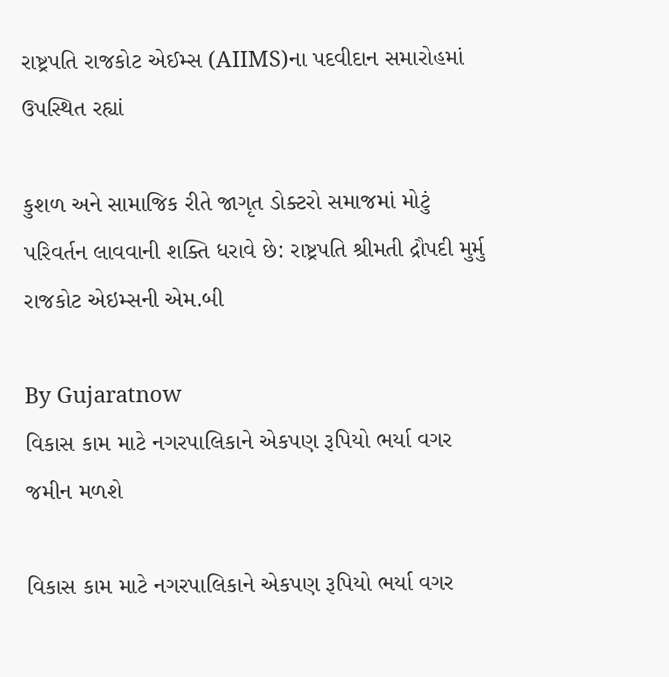રાષ્ટ્રપતિ રાજકોટ એઈમ્સ (AIIMS)ના પદવીદાન સમારોહમાં ઉપસ્થિત રહ્યાં

કુશળ અને સામાજિક રીતે જાગૃત ડોક્ટરો સમાજમાં મોટું પરિવર્તન લાવવાની શક્તિ ધરાવે છે: રાષ્ટ્રપતિ શ્રીમતી દ્રૌપદી મુર્મુ રાજકોટ એઇમ્સની એમ.બી

By Gujaratnow
વિકાસ કામ માટે નગરપાલિકાને એકપણ રૂપિયો ભર્યા વગર જમીન મળશે

વિકાસ કામ માટે નગરપાલિકાને એકપણ રૂપિયો ભર્યા વગર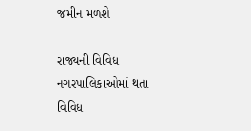જમીન મળશે

રાજ્યની વિવિધ નગરપાલિકાઓમાં થતા વિવિધ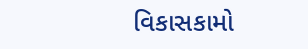વિકાસકામો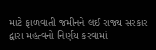માટે ફાળવાતી જમીનને લઈ રાજ્ય સરકાર દ્વારા મહત્વનો નિર્ણય કરવામાં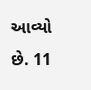આવ્યો છે. 11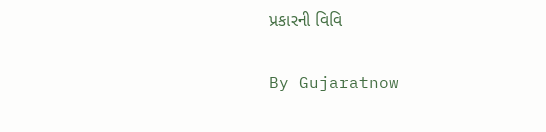પ્રકારની વિવિ

By Gujaratnow